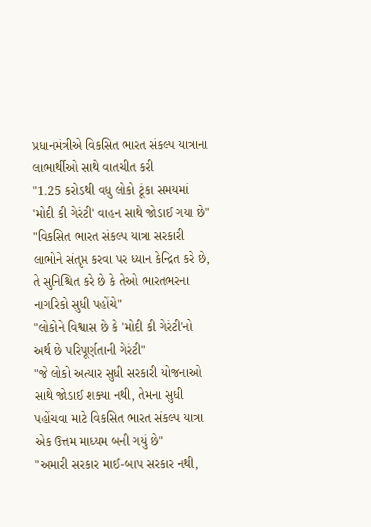પ્રધાનમંત્રીએ વિકસિત ભારત સંકલ્પ યાત્રાના લાભાર્થીઓ સાથે વાતચીત કરી
"1.25 કરોડથી વધુ લોકો ટૂંકા સમયમાં 'મોદી કી ગેરંટી' વાહન સાથે જોડાઈ ગયા છે"
"વિકસિત ભારત સંકલ્પ યાત્રા સરકારી લાભોને સંતૃપ્ત કરવા પર ધ્યાન કેન્દ્રિત કરે છે, તે સુનિશ્ચિત કરે છે કે તેઓ ભારતભરના નાગરિકો સુધી પહોંચે"
"લોકોને વિશ્વાસ છે કે 'મોદી કી ગેરંટી'નો અર્થ છે પરિપૂર્ણતાની ગેરંટી"
"જે લોકો અત્યાર સુધી સરકારી યોજનાઓ સાથે જોડાઈ શક્યા નથી, તેમના સુધી પહોંચવા માટે વિકસિત ભારત સંકલ્પ યાત્રા એક ઉત્તમ માધ્યમ બની ગયું છે"
"અમારી સરકાર માઈ-બાપ સરકાર નથી,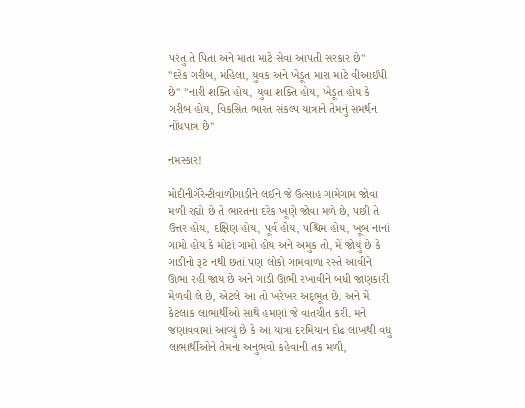પરંતુ તે પિતા અને માતા માટે સેવા આપતી સરકાર છે"
"દરેક ગરીબ, મહિલા, યુવક અને ખેડૂત મારા માટે વીઆઈપી છે" "નારી શક્તિ હોય, યુવા શક્તિ હોય, ખેડૂત હોય કે ગરીબ હોય, વિકસિત ભારત સંકલ્પ યાત્રાને તેમનું સમર્થન નોંધપાત્ર છે"

નમસ્કાર!

મોદીનીગૅરેન્ટીવાળીગાડીને લઈને જે ઉત્સાહ ગામેગામ જોવા મળી રહ્યો છે તે ભારતના દરેક ખૂણે જોવા મળે છે, પછી તે ઉત્તર હોય, દક્ષિણ હોય, પૂર્વ હોય, પશ્ચિમ હોય, ખૂબ નાનાં ગામો હોય કે મોટાં ગામો હોય અને અમુક તો, મેં જોયું છે કે ગાડીનો રૂટ નથી છતાં પણ લોકો ગામવાળા રસ્તે આવીને ઊભા રહી જાય છે અને ગાડી ઊભી રખાવીને બધી જાણકારી મેળવી લે છે, એટલે આ તો ખરેખર અદ્‌ભૂત છે. અને મેં કેટલાક લાભાર્થીઓ સાથે હમણાં જે વાતચીત કરી. મને જણાવવામાં આવ્યું છે કે આ યાત્રા દરમિયાન દોઢ લાખથી વધુ લાભાર્થીઓને તેમના અનુભવો કહેવાની તક મળી,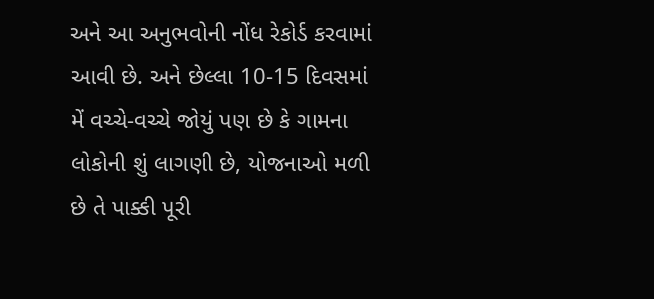અને આ અનુભવોની નોંધ રેકોર્ડ કરવામાં આવી છે. અને છેલ્લા 10-15 દિવસમાં મેં વચ્ચે-વચ્ચે જોયું પણ છે કે ગામના લોકોની શું લાગણી છે, યોજનાઓ મળી છે તે પાક્કી પૂરી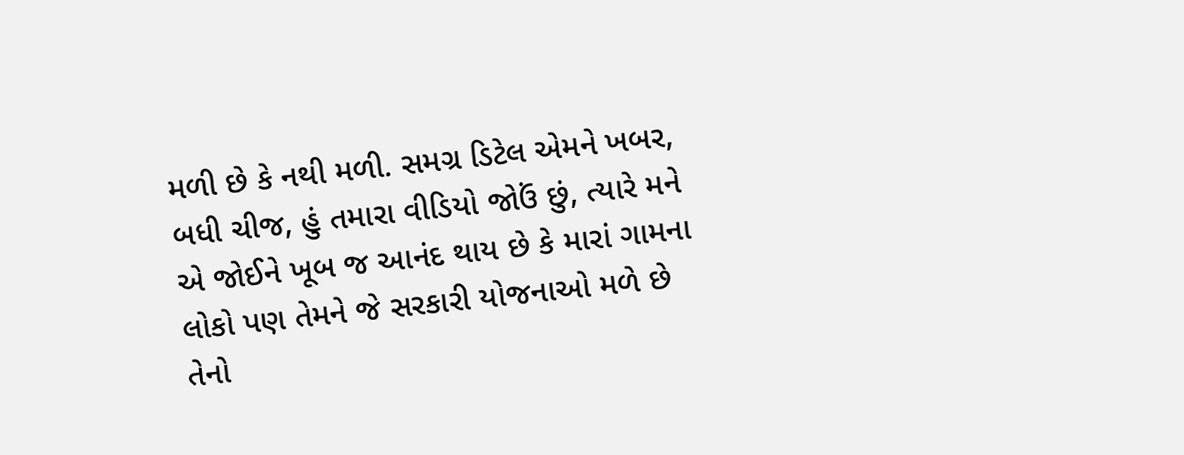મળી છે કે નથી મળી. સમગ્ર ડિટેલ એમને ખબર, બધી ચીજ, હું તમારા વીડિયો જોઉં છું, ત્યારે મને એ જોઈને ખૂબ જ આનંદ થાય છે કે મારાં ગામના લોકો પણ તેમને જે સરકારી યોજનાઓ મળે છે તેનો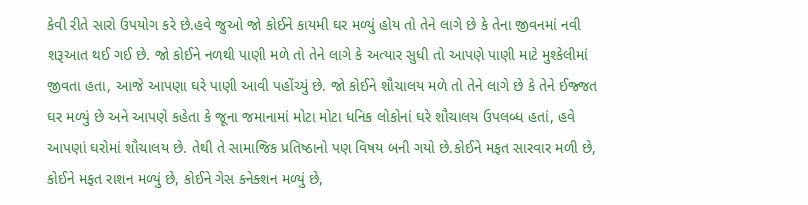કેવી રીતે સારો ઉપયોગ કરે છે.હવે જુઓ જો કોઈને કાયમી ઘર મળ્યું હોય તો તેને લાગે છે કે તેના જીવનમાં નવી શરૂઆત થઈ ગઈ છે. જો કોઈને નળથી પાણી મળે તો તેને લાગે કે અત્યાર સુધી તો આપણે પાણી માટે મુશ્કેલીમાં જીવતા હતા, આજે આપણા ઘરે પાણી આવી પહોંચ્યું છે. જો કોઈને શૌચાલય મળે તો તેને લાગે છે કે તેને ઈજ્જત ઘર મળ્યું છે અને આપણે કહેતા કે જૂના જમાનામાં મોટા મોટા ધનિક લોકોનાં ઘરે શૌચાલય ઉપલબ્ધ હતાં, હવે આપણાં ઘરોમાં શૌચાલય છે. તેથી તે સામાજિક પ્રતિષ્ઠાનો પણ વિષય બની ગયો છે.કોઈને મફત સારવાર મળી છે, કોઈને મફત રાશન મળ્યું છે, કોઈને ગેસ કનેક્શન મળ્યું છે,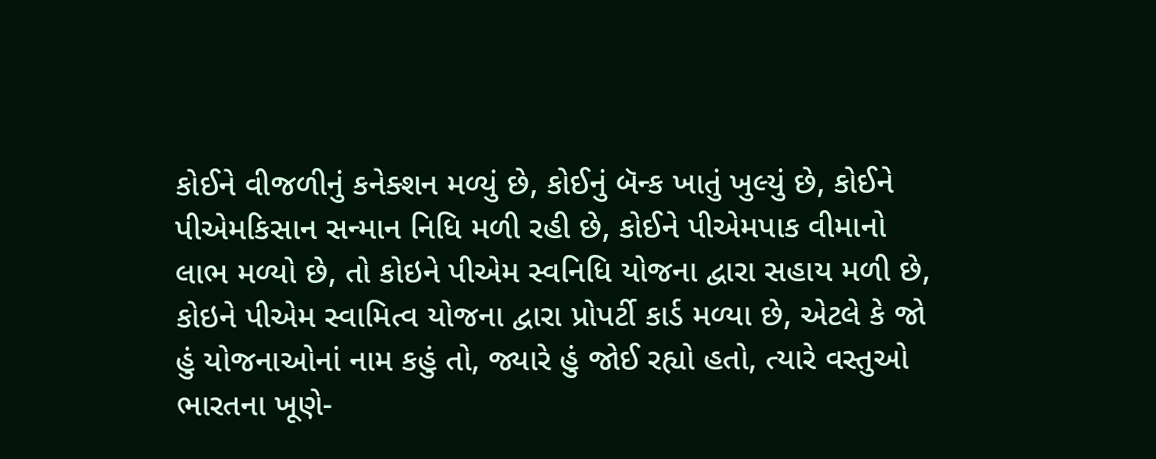કોઈને વીજળીનું કનેક્શન મળ્યું છે, કોઈનું બૅન્ક ખાતું ખુલ્યું છે, કોઈને પીએમકિસાન સન્માન નિધિ મળી રહી છે, કોઈને પીએમપાક વીમાનો લાભ મળ્યો છે, તો કોઇને પીએમ સ્વનિધિ યોજના દ્વારા સહાય મળી છે, કોઇને પીએમ સ્વામિત્વ યોજના દ્વારા પ્રોપર્ટી કાર્ડ મળ્યા છે, એટલે કે જો હું યોજનાઓનાં નામ કહું તો, જ્યારે હું જોઈ રહ્યો હતો, ત્યારે વસ્તુઓ ભારતના ખૂણે-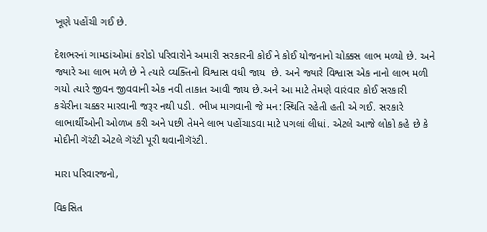ખૂણે પહોંચી ગઈ છે.

દેશભરનાં ગામડાંઓમાં કરોડો પરિવારોને અમારી સરકારની કોઈ ને કોઈ યોજનાનો ચોક્કસ લાભ મળ્યો છે. અને જ્યારે આ લાભ મળે છે ને ત્યારે વ્યક્તિનો વિશ્વાસ વધી જાય  છે. અને જ્યારે વિશ્વાસ એક નાનો લાભ મળી ગયો ત્યારે જીવન જીવવાની એક નવી તાકાત આવી જાય છે.અને આ માટે તેમણે વારંવાર કોઈ સરકારી કચેરીના ચક્કર મારવાની જરૂર નથી પડી. ભીખ માગવાની જે મન:સ્થિતિ રહેતી હતી એ ગઈ. સરકારે લાભાર્થીઓની ઓળખ કરી અને પછી તેમને લાભ પહોંચાડવા માટે પગલાં લીધાં. એટલે આજે લોકો કહે છે કે મોદીની ગૅરંટી એટલે ગૅરંટી પૂરી થવાનીગૅરંટી.

મારા પરિવારજનો,

વિકસિત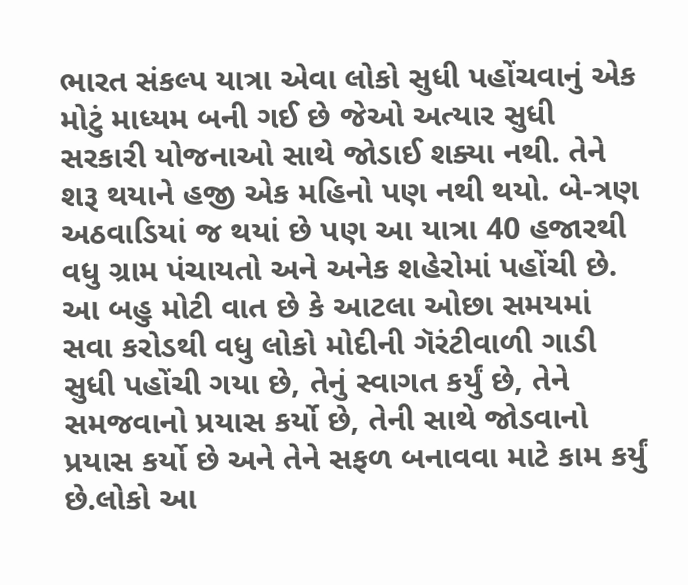ભારત સંકલ્પ યાત્રા એવા લોકો સુધી પહોંચવાનું એક મોટું માધ્યમ બની ગઈ છે જેઓ અત્યાર સુધી સરકારી યોજનાઓ સાથે જોડાઈ શક્યા નથી. તેને શરૂ થયાને હજી એક મહિનો પણ નથી થયો. બે-ત્રણ અઠવાડિયાં જ થયાં છે પણ આ યાત્રા 40 હજારથી વધુ ગ્રામ પંચાયતો અને અનેક શહેરોમાં પહોંચી છે. આ બહુ મોટી વાત છે કે આટલા ઓછા સમયમાં સવા કરોડથી વધુ લોકો મોદીની ગૅરંટીવાળી ગાડી સુધી પહોંચી ગયા છે, તેનું સ્વાગત કર્યું છે, તેને સમજવાનો પ્રયાસ કર્યો છે, તેની સાથે જોડવાનો પ્રયાસ કર્યો છે અને તેને સફળ બનાવવા માટે કામ કર્યું છે.લોકો આ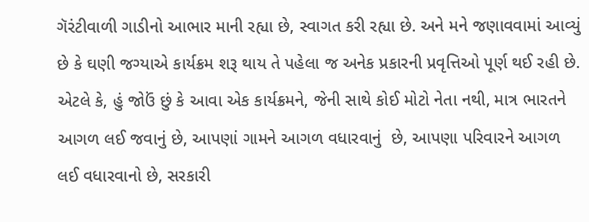ગૅરંટીવાળી ગાડીનો આભાર માની રહ્યા છે, સ્વાગત કરી રહ્યા છે. અને મને જણાવવામાં આવ્યું છે કે ઘણી જગ્યાએ કાર્યક્રમ શરૂ થાય તે પહેલા જ અનેક પ્રકારની પ્રવૃત્તિઓ પૂર્ણ થઈ રહી છે. એટલે કે, હું જોઉં છું કે આવા એક કાર્યક્રમને, જેની સાથે કોઈ મોટો નેતા નથી, માત્ર ભારતને આગળ લઈ જવાનું છે, આપણાં ગામને આગળ વધારવાનું  છે, આપણા પરિવારને આગળ લઈ વધારવાનો છે, સરકારી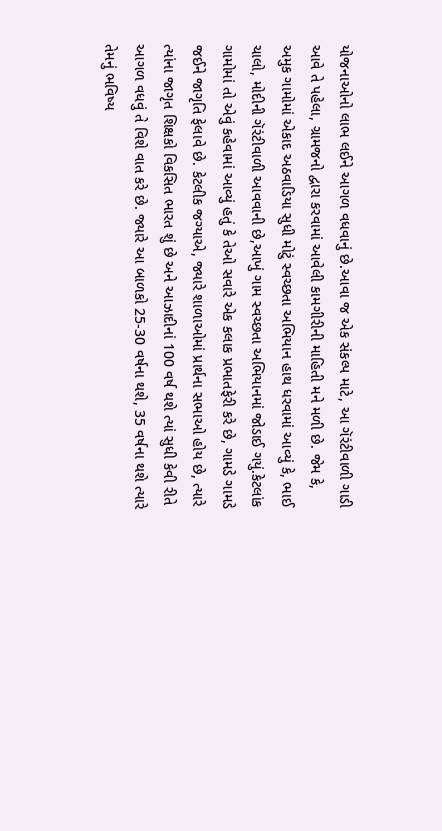યોજનાઓનો લાભ લઈને આગળ વધવાનું છે.આવા જ એક સંકલ્પ માટે, આ ગૅરંટીવાળી ગાડી આવે તે પહેલા, ગ્રામજનો દ્વારા કરવામાં આવેલી કામગીરીની માહિતી મને મળી છે. જેમ કે, અમુક ગામોમાં એકાદ અઠવાડિયા સુધી મોટું સ્વચ્છતા અભિયાન હાથ ધરવામાં આવ્યું કે, ભાઈ ચાલો, મોદીની ગૅરંટીવાળી આવવાની છે,આખું ગામ સ્વચ્છતા અભિયાનમાં જોડાઈ ગયું.કેટલાંક ગામોમાં તો એવું કહેવામાં આવ્યું હતું કે તેઓ સવારે એક કલાક પ્રભાતફેરી કરે છે, ગામડે ગામડે જઈને જાગૃતિ ફેલાવે છે. કેટલીક જગ્યાએ, જ્યારે શાળાઓમાં પ્રાર્થના સભાઓ હોય છે, ત્યારે ત્યાંના જાગૃત શિક્ષકો વિકસિત ભારત શું છે અને આઝાદીનાં 100 વર્ષ થશે ત્યાં સુધી કેવી રીતે આગળ વધવું તે વિશે વાત કરે છે. જ્યારે આ બાળકો 25-30 વર્ષના થશે, 35 વર્ષના થશે ત્યારે તેમનું ભવિષ્ય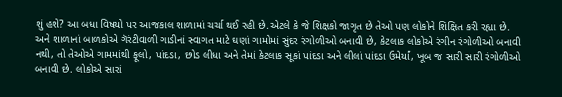શું હશે? આ બધા વિષયો પર આજકાલ શાળામાં ચર્ચા થઈ રહી છે.એટલે કે જે શિક્ષકો જાગૃત છે તેઓ પણ લોકોને શિક્ષિત કરી રહ્યા છે. અને શાળાનાં બાળકોએ ગૅરંટીવાળી ગાડીનાં સ્વાગત માટે ઘણાં ગામોમાં સુંદર રંગોળીઓ બનાવી છે, કેટલાક લોકોએ રંગીન રંગોળીઓ બનાવી નથી, તો તેઓએ ગામમાંથી ફૂલો, પાંદડા, છોડ લીધા અને તેમાં કેટલાક સૂકાં પાંદડા અને લીલાં પાંદડા ઉમેર્યાં, ખૂબ જ સારી સારી રંગોળીઓ બનાવી છે. લોકોએ સારાં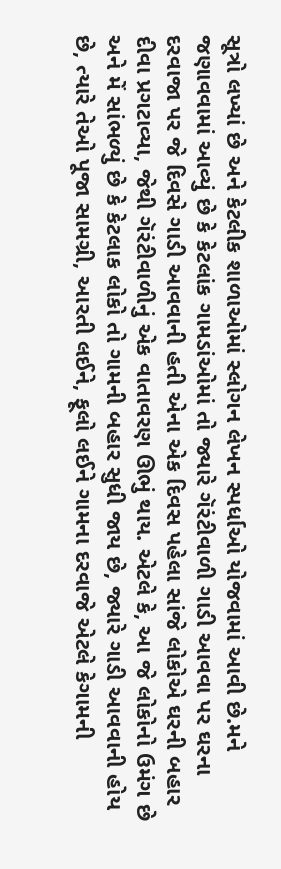સૂત્રો લખ્યાં છે અને કેટલીક શાળાઓમાં સ્લોગન લેખન સ્પર્ધાઓ યોજવામાં આવી છે.મને જણાવવામાં આવ્યું છે કે કેટલાંક ગામડાંઓમાં તો જ્યારે ગૅરંટીવાળી ગાડી આવવા પર ઘરના દરવાજા પર જે દિવસે ગાડી આવવાની હતી એના એક દિવસ પહેલા સાંજે લોકોએ ઘરની બહાર દીવા પ્રગટાવ્યા, જેથી ગૅરંટીવાળીનું એક વાતાવરણ ઊભું થાય. એટલે કે, આ જે લોકોનો ઉમંગ છે અને મેં સાંભળ્યું છે કે કેટલાક લોકો તો ગામની બહાર સુધી જાય છે, જ્યારે ગાડી આવવાની હોય છે, ત્યારે તેઓ પૂજા સામગ્રી, આરતી લઈને, ફૂલો લઈને ગામના દરવાજે એટલે કેગામની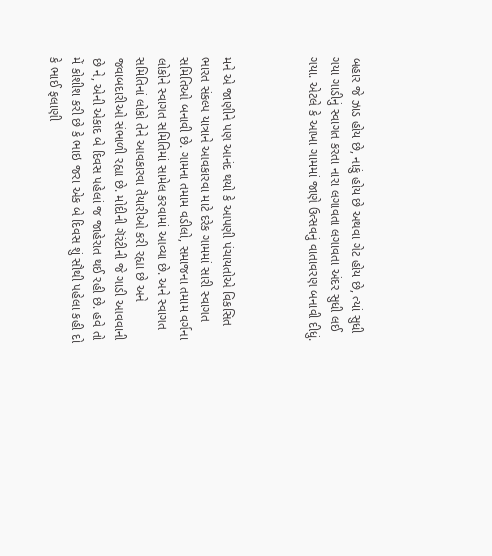બહાર જે ઝાડ હોય છે, નાકું હોય છે અથવા ગેટ હોય છે, ત્યાં સુધી ગયા ગાડીનું સ્વાગત કરતા નારા લગાવતા લગાવતા અંદર સુધી લઈ ગયા. એટલે કે આખા ગામમાં જાણે ઉત્સવનું વાતાવરણ બનાવી દીધું.



મને એ જાણીને પણ આનંદ થયો કે આપણી પંચાયતોએ વિકસિત ભારત સંકલ્પ યાત્રાને આવકારવા માટે દરેક ગામમાં સારી સ્વાગત સમિતિઓ બનાવી છે. ગામના તમામ વડીલો, સમાજના તમામ વર્ગના લોકોને સ્વાગત સમિતિમાં સામેલ કરવામાં આવ્યા છે. અને સ્વાગત સમિતિનાં લોકો તેને આવકારવા તૈયારીઓ કરી રહ્યા છે અને જવાબદારીઓ સંભાળી રહ્યા છે. મોદીની ગૅરંટીની જે ગાડી આવવાની છે ને, એની એકાદ બે દિવસ પહેલાં જ જાહેરાત થઈ રહી છે. હવે તો મેં કોશીશ કરી છે કે ભાઇ જરા એક બે દિવસ શું સૌથી પહેલા કહી દો કે ભાઈ ફલાણી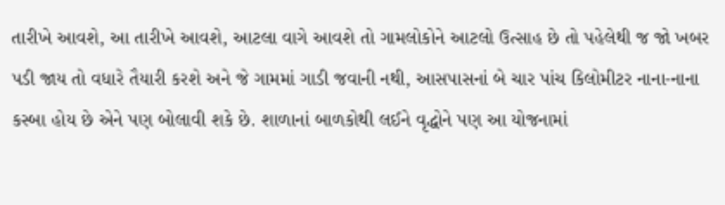તારીખે આવશે, આ તારીખે આવશે, આટલા વાગે આવશે તો ગામલોકોને આટલો ઉત્સાહ છે તો પહેલેથી જ જો ખબર પડી જાય તો વધારે તૈયારી કરશે અને જે ગામમાં ગાડી જવાની નથી, આસપાસનાં બે ચાર પાંચ કિલોમીટર નાના-નાના કસ્બા હોય છે એને પણ બોલાવી શકે છે. શાળાનાં બાળકોથી લઈને વૃદ્ધોને પણ આ યોજનામાં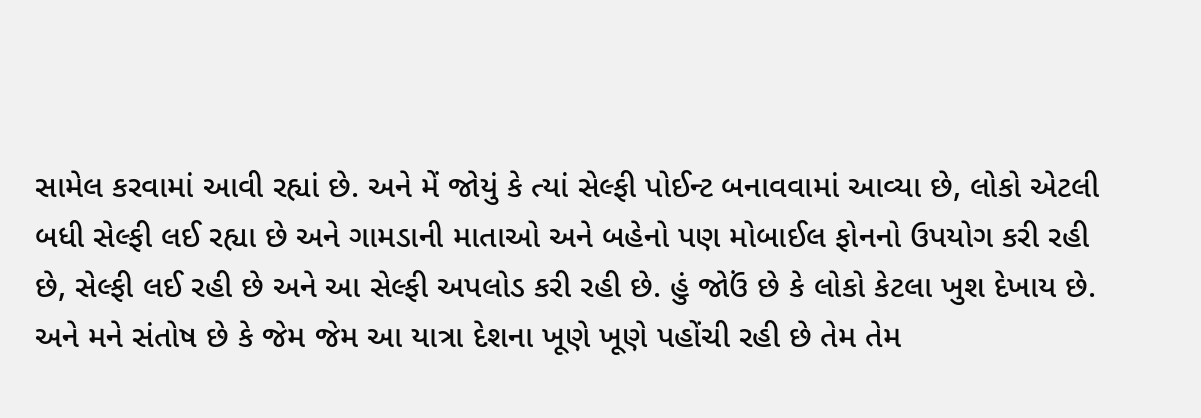સામેલ કરવામાં આવી રહ્યાં છે. અને મેં જોયું કે ત્યાં સેલ્ફી પોઈન્ટ બનાવવામાં આવ્યા છે, લોકો એટલી બધી સેલ્ફી લઈ રહ્યા છે અને ગામડાની માતાઓ અને બહેનો પણ મોબાઈલ ફોનનો ઉપયોગ કરી રહી છે, સેલ્ફી લઈ રહી છે અને આ સેલ્ફી અપલોડ કરી રહી છે. હું જોઉં છે કે લોકો કેટલા ખુશ દેખાય છે. અને મને સંતોષ છે કે જેમ જેમ આ યાત્રા દેશના ખૂણે ખૂણે પહોંચી રહી છે તેમ તેમ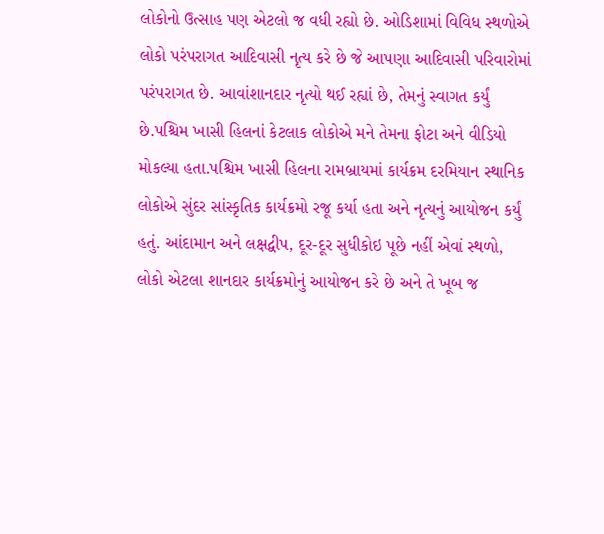લોકોનો ઉત્સાહ પણ એટલો જ વધી રહ્યો છે. ઓડિશામાં વિવિધ સ્થળોએ લોકો પરંપરાગત આદિવાસી નૃત્ય કરે છે જે આપણા આદિવાસી પરિવારોમાં પરંપરાગત છે. આવાંશાનદાર નૃત્યો થઈ રહ્યાં છે, તેમનું સ્વાગત કર્યું છે.પશ્ચિમ ખાસી હિલનાં કેટલાક લોકોએ મને તેમના ફોટા અને વીડિયો મોકલ્યા હતા.પશ્ચિમ ખાસી હિલના રામબ્રાયમાં કાર્યક્રમ દરમિયાન સ્થાનિક લોકોએ સુંદર સાંસ્કૃતિક કાર્યક્રમો રજૂ કર્યા હતા અને નૃત્યનું આયોજન કર્યું હતું. આંદામાન અને લક્ષદ્વીપ, દૂર-દૂર સુધીકોઇ પૂછે નહીં એવાં સ્થળો, લોકો એટલા શાનદાર કાર્યક્રમોનું આયોજન કરે છે અને તે ખૂબ જ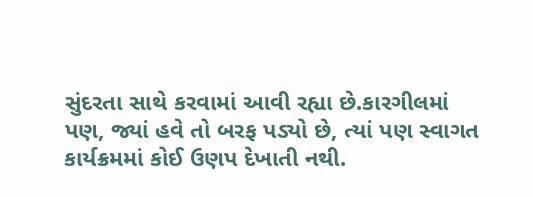સુંદરતા સાથે કરવામાં આવી રહ્યા છે.કારગીલમાં પણ, જ્યાં હવે તો બરફ પડ્યો છે, ત્યાં પણ સ્વાગત કાર્યક્રમમાં કોઈ ઉણપ દેખાતી નથી.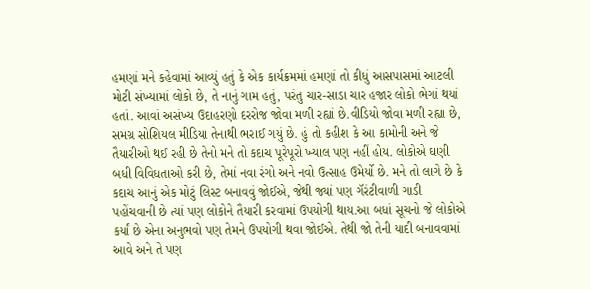હમણાં મને કહેવામાં આવ્યું હતું કે એક કાર્યક્રમમાં હમણાં તો કીધું આસપાસમાં આટલી મોટી સંખ્યામાં લોકો છે, તે નાનું ગામ હતું, પરંતુ ચાર-સાડા ચાર હજાર લોકો ભેગાં થયાં હતાં. આવાં અસંખ્ય ઉદાહરણો દરરોજ જોવા મળી રહ્યાં છે.વીડિયો જોવા મળી રહ્યા છે, સમગ્ર સોશિયલ મીડિયા તેનાથી ભરાઈ ગયું છે. હું તો કહીશ કે આ કામોની અને જે તૈયારીઓ થઈ રહી છે તેનો મને તો કદાચ પૂરેપૂરો ખ્યાલ પણ નહીં હોય. લોકોએ ઘણી બધી વિવિધતાઓ કરી છે, તેમાં નવા રંગો અને નવો ઉત્સાહ ઉમેર્યો છે. મને તો લાગે છે કે કદાચ આનું એક મોટું લિસ્ટ બનાવવું જોઈએ, જેથી જ્યાં પણ ગૅરંટીવાળી ગાડી પહોંચવાની છે ત્યાં પણ લોકોને તૈયારી કરવામાં ઉપયોગી થાય.આ બધાં સૂચનો જે લોકોએ કર્યાં છે એના અનુભવો પણ તેમને ઉપયોગી થવા જોઈએ. તેથી જો તેની યાદી બનાવવામાં આવે અને તે પણ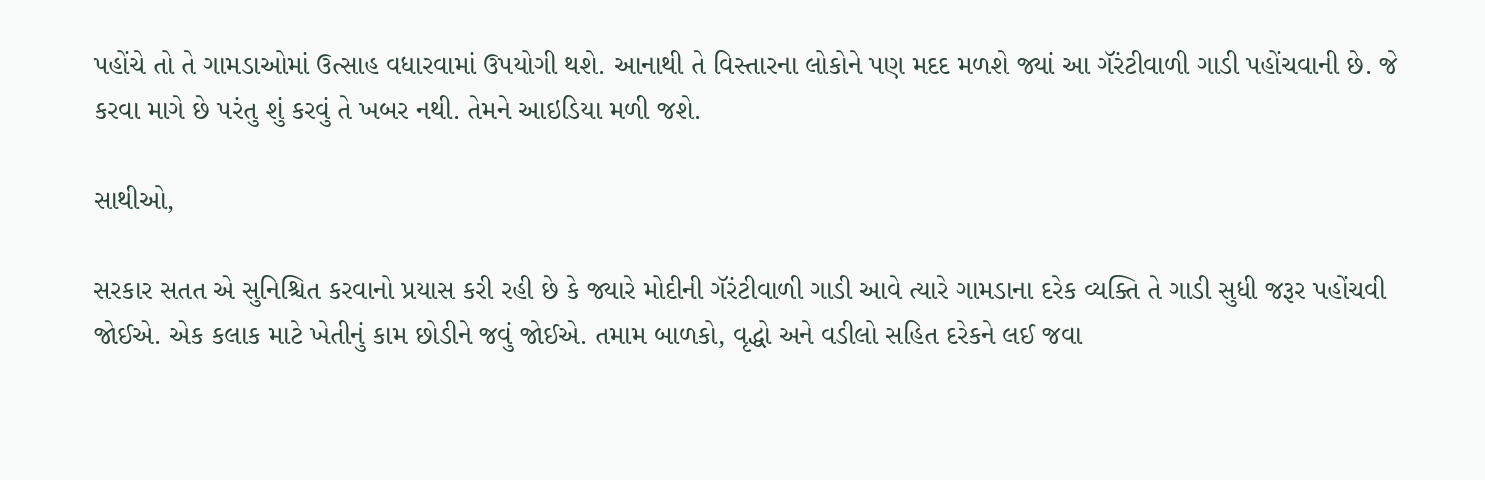પહોંચે તો તે ગામડાઓમાં ઉત્સાહ વધારવામાં ઉપયોગી થશે. આનાથી તે વિસ્તારના લોકોને પણ મદદ મળશે જ્યાં આ ગૅરંટીવાળી ગાડી પહોંચવાની છે. જે કરવા માગે છે પરંતુ શું કરવું તે ખબર નથી. તેમને આઇડિયા મળી જશે.

સાથીઓ,

સરકાર સતત એ સુનિશ્ચિત કરવાનો પ્રયાસ કરી રહી છે કે જ્યારે મોદીની ગૅરંટીવાળી ગાડી આવે ત્યારે ગામડાના દરેક વ્યક્તિ તે ગાડી સુધી જરૂર પહોંચવી જોઈએ. એક કલાક માટે ખેતીનું કામ છોડીને જવું જોઈએ. તમામ બાળકો, વૃદ્ધો અને વડીલો સહિત દરેકને લઈ જવા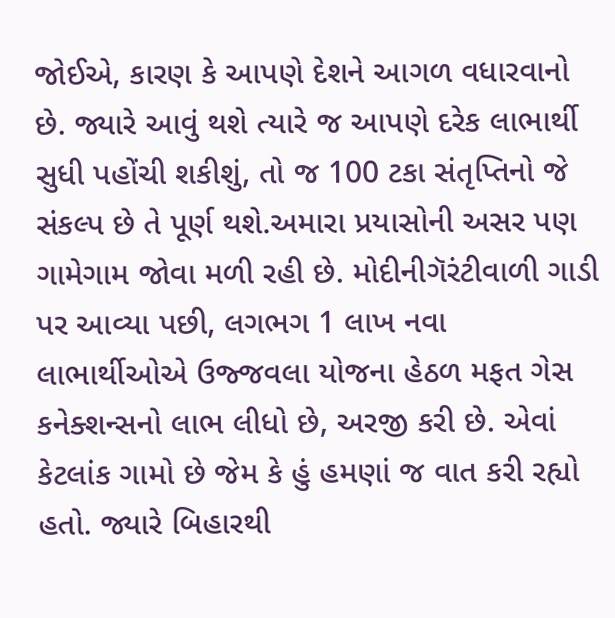જોઈએ, કારણ કે આપણે દેશને આગળ વધારવાનો છે. જ્યારે આવું થશે ત્યારે જ આપણે દરેક લાભાર્થી સુધી પહોંચી શકીશું, તો જ 100 ટકા સંતૃપ્તિનો જે સંકલ્પ છે તે પૂર્ણ થશે.અમારા પ્રયાસોની અસર પણ ગામેગામ જોવા મળી રહી છે. મોદીનીગૅરંટીવાળી ગાડી પર આવ્યા પછી, લગભગ 1 લાખ નવા લાભાર્થીઓએ ઉજ્જવલા યોજના હેઠળ મફત ગેસ કનેક્શન્સનો લાભ લીધો છે, અરજી કરી છે. એવાં કેટલાંક ગામો છે જેમ કે હું હમણાં જ વાત કરી રહ્યો હતો. જ્યારે બિહારથી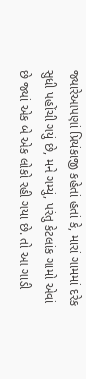જ્યારેઆપણાં પ્રિયંકાજી કહેતાં હતાં કે, મારાં ગામમાં દરેક સુધી પહોંચી ગયું છે, મને ગમ્યું, પરંતુ કેટલાંક ગામો એવાં છે જ્યાં એક બે એક લોકો રહી ગયા છે. તો આ ગાડી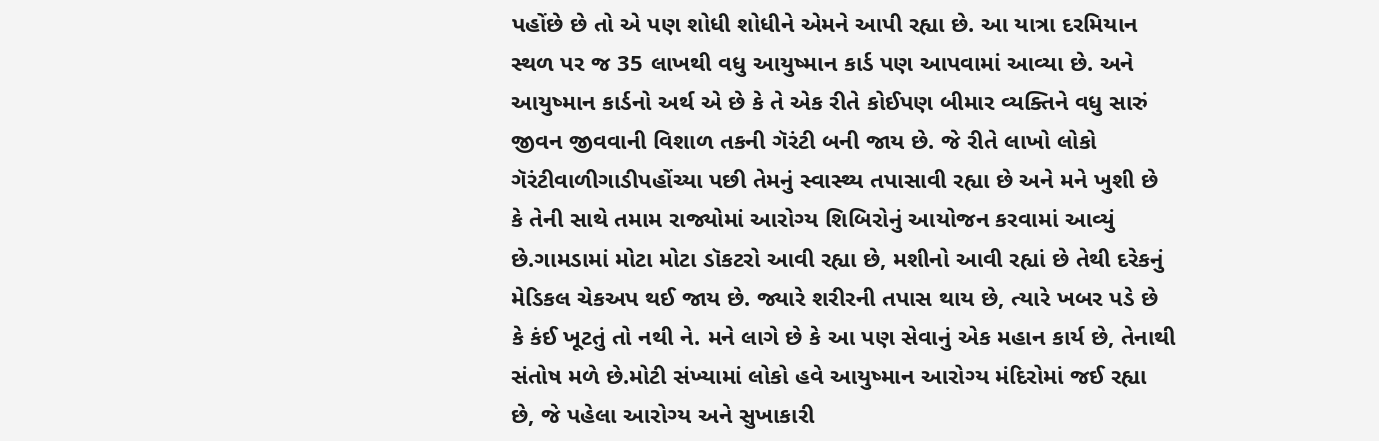પહોંછે છે તો એ પણ શોધી શોધીને એમને આપી રહ્યા છે. આ યાત્રા દરમિયાન સ્થળ પર જ 35 લાખથી વધુ આયુષ્માન કાર્ડ પણ આપવામાં આવ્યા છે. અને આયુષ્માન કાર્ડનો અર્થ એ છે કે તે એક રીતે કોઈપણ બીમાર વ્યક્તિને વધુ સારું જીવન જીવવાની વિશાળ તકની ગૅરંટી બની જાય છે. જે રીતે લાખો લોકો ગૅરંટીવાળીગાડીપહોંચ્યા પછી તેમનું સ્વાસ્થ્ય તપાસાવી રહ્યા છે અને મને ખુશી છે કે તેની સાથે તમામ રાજ્યોમાં આરોગ્ય શિબિરોનું આયોજન કરવામાં આવ્યું છે.ગામડામાં મોટા મોટા ડૉકટરો આવી રહ્યા છે, મશીનો આવી રહ્યાં છે તેથી દરેકનું મેડિકલ ચેકઅપ થઈ જાય છે. જ્યારે શરીરની તપાસ થાય છે, ત્યારે ખબર પડે છે કે કંઈ ખૂટતું તો નથી ને. મને લાગે છે કે આ પણ સેવાનું એક મહાન કાર્ય છે, તેનાથી સંતોષ મળે છે.મોટી સંખ્યામાં લોકો હવે આયુષ્માન આરોગ્ય મંદિરોમાં જઈ રહ્યા છે, જે પહેલા આરોગ્ય અને સુખાકારી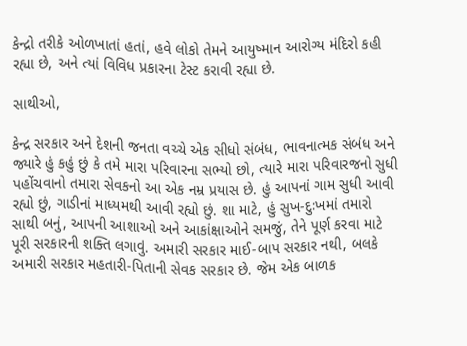કેન્દ્રો તરીકે ઓળખાતાં હતાં, હવે લોકો તેમને આયુષ્માન આરોગ્ય મંદિરો કહી રહ્યા છે, અને ત્યાં વિવિધ પ્રકારના ટેસ્ટ કરાવી રહ્યા છે.

સાથીઓ,

કેન્દ્ર સરકાર અને દેશની જનતા વચ્ચે એક સીધો સંબંધ, ભાવનાત્મક સંબંધ અને જ્યારે હું કહું છું કે તમે મારા પરિવારના સભ્યો છો, ત્યારે મારા પરિવારજનો સુધી પહોંચવાનો તમારા સેવકનો આ એક નમ્ર પ્રયાસ છે. હું આપનાં ગામ સુધી આવી રહ્યો છું, ગાડીનાં માધ્યમથી આવી રહ્યો છું. શા માટે, હું સુખ-દુઃખમાં તમારો સાથી બનું, આપની આશાઓ અને આકાંક્ષાઓને સમજું, તેને પૂર્ણ કરવા માટે પૂરી સરકારની શક્તિ લગાવું. અમારી સરકાર માઈ-બાપ સરકાર નથી, બલકે અમારી સરકાર મહતારી-પિતાની સેવક સરકાર છે. જેમ એક બાળક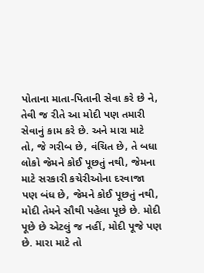પોતાના માતા-પિતાની સેવા કરે છે ને, તેવી જ રીતે આ મોદી પણ તમારી સેવાનું કામ કરે છે. અને મારા માટે તો, જે ગરીબ છે, વંચિત છે, તે બધા લોકો જેમને કોઈ પૂછતું નથી, જેમના માટે સરકારી કચેરીઓના દરવાજા પણ બંધ છે, જેમને કોઈ પૂછતું નથી, મોદી તેમને સૌથી પહેલા પૂછે છે. મોદી પૂછે છે એટલું જ નહીં, મોદી પૂજે પણ છે. મારા માટે તો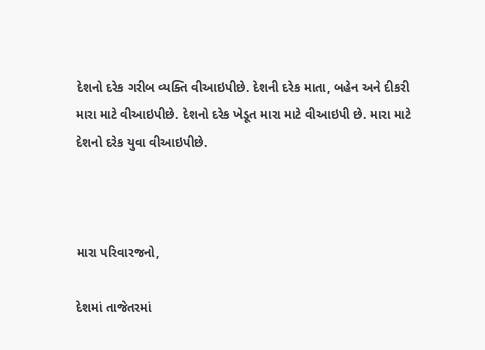દેશનો દરેક ગરીબ વ્યક્તિ વીઆઇપીછે. દેશની દરેક માતા, બહેન અને દીકરી મારા માટે વીઆઇપીછે. દેશનો દરેક ખેડૂત મારા માટે વીઆઇપી છે. મારા માટે દેશનો દરેક યુવા વીઆઇપીછે.



મારા પરિવારજનો,

દેશમાં તાજેતરમાં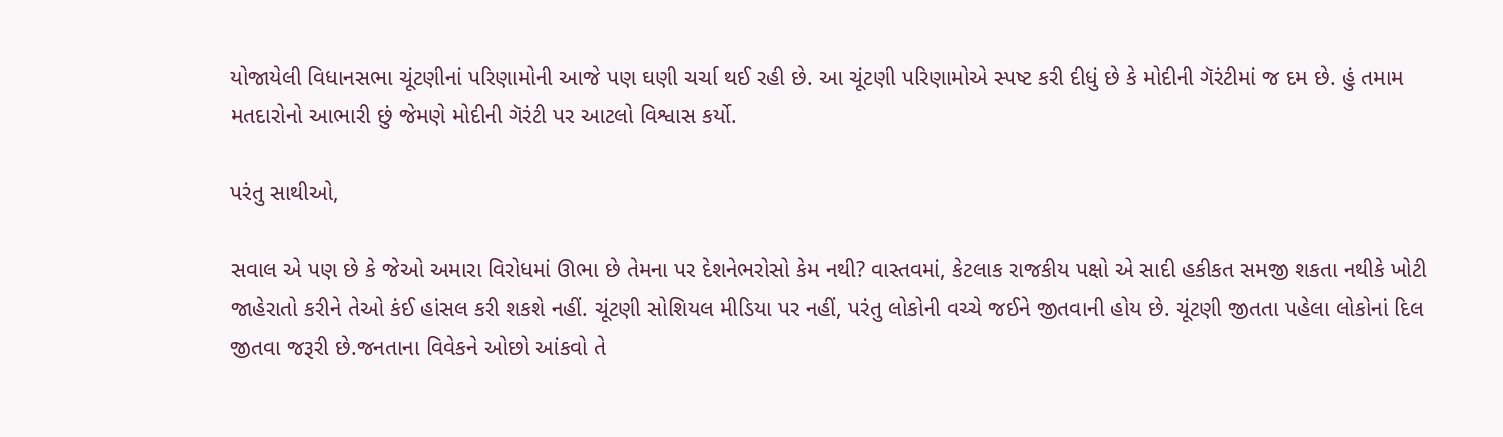યોજાયેલી વિધાનસભા ચૂંટણીનાં પરિણામોની આજે પણ ઘણી ચર્ચા થઈ રહી છે. આ ચૂંટણી પરિણામોએ સ્પષ્ટ કરી દીધું છે કે મોદીની ગૅરંટીમાં જ દમ છે. હું તમામ મતદારોનો આભારી છું જેમણે મોદીની ગૅરંટી પર આટલો વિશ્વાસ કર્યો.

પરંતુ સાથીઓ,

સવાલ એ પણ છે કે જેઓ અમારા વિરોધમાં ઊભા છે તેમના પર દેશનેભરોસો કેમ નથી? વાસ્તવમાં, કેટલાક રાજકીય પક્ષો એ સાદી હકીકત સમજી શકતા નથીકે ખોટી જાહેરાતો કરીને તેઓ કંઈ હાંસલ કરી શકશે નહીં. ચૂંટણી સોશિયલ મીડિયા પર નહીં, પરંતુ લોકોની વચ્ચે જઈને જીતવાની હોય છે. ચૂંટણી જીતતા પહેલા લોકોનાં દિલ જીતવા જરૂરી છે.જનતાના વિવેકને ઓછો આંકવો તે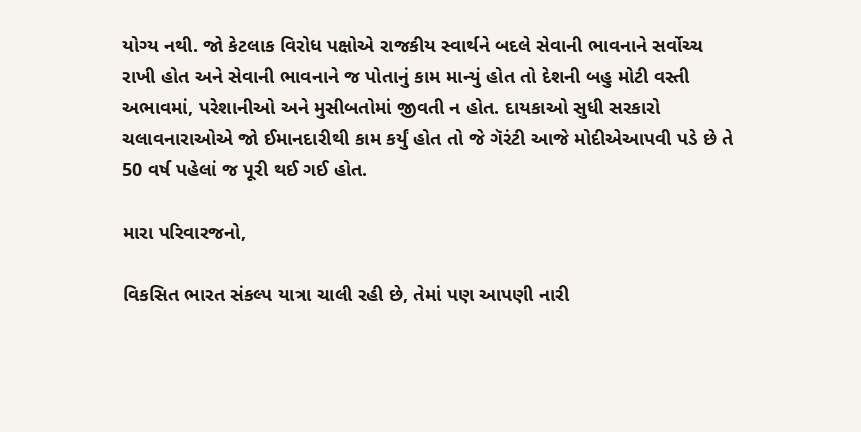યોગ્ય નથી. જો કેટલાક વિરોધ પક્ષોએ રાજકીય સ્વાર્થને બદલે સેવાની ભાવનાને સર્વોચ્ચ રાખી હોત અને સેવાની ભાવનાને જ પોતાનું કામ માન્યું હોત તો દેશની બહુ મોટી વસ્તી અભાવમાં, પરેશાનીઓ અને મુસીબતોમાં જીવતી ન હોત. દાયકાઓ સુધી સરકારો ચલાવનારાઓએ જો ઈમાનદારીથી કામ કર્યું હોત તો જે ગૅરંટી આજે મોદીએઆપવી પડે છે તે 50 વર્ષ પહેલાં જ પૂરી થઈ ગઈ હોત.

મારા પરિવારજનો,

વિકસિત ભારત સંકલ્પ યાત્રા ચાલી રહી છે, તેમાં પણ આપણી નારી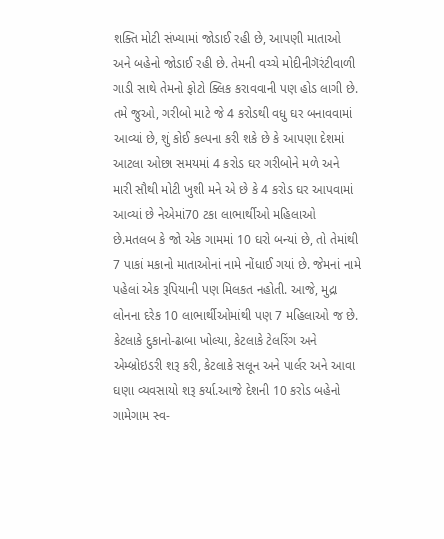શક્તિ મોટી સંખ્યામાં જોડાઈ રહી છે, આપણી માતાઓ અને બહેનો જોડાઈ રહી છે. તેમની વચ્ચે મોદીનીગૅરંટીવાળી ગાડી સાથે તેમનો ફોટો ક્લિક કરાવવાની પણ હોડ લાગી છે. તમે જુઓ, ગરીબો માટે જે 4 કરોડથી વધુ ઘર બનાવવામાં આવ્યાં છે, શું કોઈ કલ્પના કરી શકે છે કે આપણા દેશમાં આટલા ઓછા સમયમાં 4 કરોડ ઘર ગરીબોને મળે અને મારી સૌથી મોટી ખુશી મને એ છે કે 4 કરોડ ઘર આપવામાં આવ્યાં છે નેએમાં70 ટકા લાભાર્થીઓ મહિલાઓ છે.મતલબ કે જો એક ગામમાં 10 ઘરો બન્યાં છે, તો તેમાંથી 7 પાકાં મકાનો માતાઓનાં નામે નોંધાઈ ગયાં છે. જેમનાં નામે પહેલાં એક રૂપિયાની પણ મિલકત નહોતી. આજે, મુદ્રા લોનના દરેક 10 લાભાર્થીઓમાંથી પણ 7 મહિલાઓ જ છે. કેટલાકે દુકાનો-ઢાબા ખોલ્યા, કેટલાકે ટેલરિંગ અને એમ્બ્રોઇડરી શરૂ કરી, કેટલાકે સલૂન અને પાર્લર અને આવા ઘણા વ્યવસાયો શરૂ કર્યા.આજે દેશની 10 કરોડ બહેનો ગામેગામ સ્વ-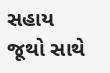સહાય જૂથો સાથે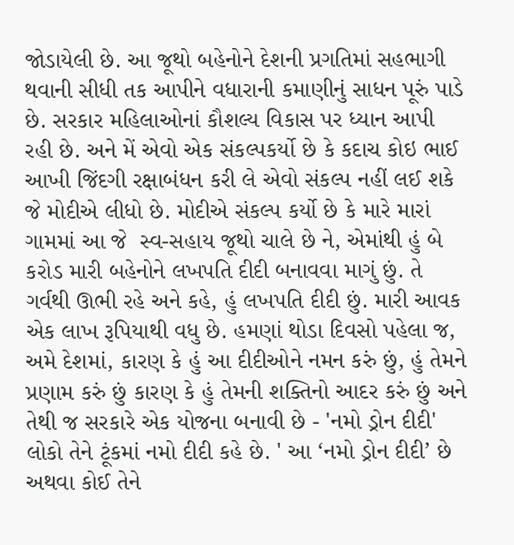જોડાયેલી છે. આ જૂથો બહેનોને દેશની પ્રગતિમાં સહભાગી થવાની સીધી તક આપીને વધારાની કમાણીનું સાધન પૂરું પાડે છે. સરકાર મહિલાઓનાં કૌશલ્ય વિકાસ પર ધ્યાન આપી રહી છે. અને મેં એવો એક સંકલ્પકર્યો છે કે કદાચ કોઇ ભાઈ આખી જિંદગી રક્ષાબંધન કરી લે એવો સંકલ્પ નહીં લઈ શકે જે મોદીએ લીધો છે. મોદીએ સંકલ્પ કર્યો છે કે મારે મારાં ગામમાં આ જે  સ્વ-સહાય જૂથો ચાલે છે ને, એમાંથી હું બે કરોડ મારી બહેનોને લખપતિ દીદી બનાવવા માગું છું. તે ગર્વથી ઊભી રહે અને કહે, હું લખપતિ દીદી છું. મારી આવક એક લાખ રૂપિયાથી વધુ છે. હમણાં થોડા દિવસો પહેલા જ, અમે દેશમાં, કારણ કે હું આ દીદીઓને નમન કરું છું, હું તેમને પ્રણામ કરું છું કારણ કે હું તેમની શક્તિનો આદર કરું છું અને તેથી જ સરકારે એક યોજના બનાવી છે - 'નમો ડ્રોન દીદી' લોકો તેને ટૂંકમાં નમો દીદી કહે છે. ' આ ‘નમો ડ્રોન દીદી’ છે અથવા કોઈ તેને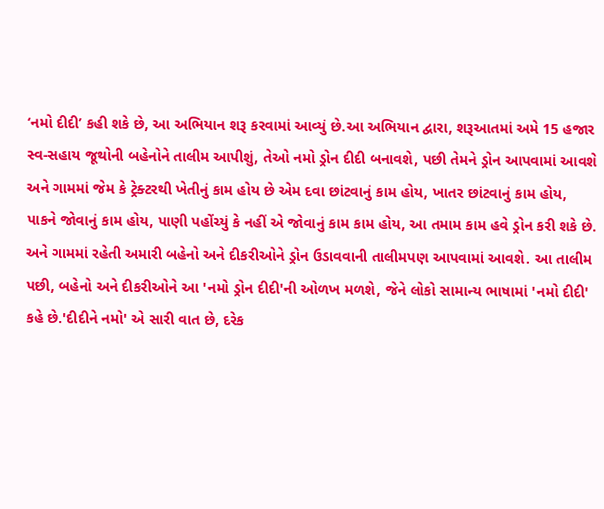‘નમો દીદી’ કહી શકે છે, આ અભિયાન શરૂ કરવામાં આવ્યું છે.આ અભિયાન દ્વારા, શરૂઆતમાં અમે 15 હજાર સ્વ-સહાય જૂથોની બહેનોને તાલીમ આપીશું, તેઓ નમો ડ્રોન દીદી બનાવશે, પછી તેમને ડ્રોન આપવામાં આવશે અને ગામમાં જેમ કે ટ્રેક્ટરથી ખેતીનું કામ હોય છે એમ દવા છાંટવાનું કામ હોય, ખાતર છાંટવાનું કામ હોય, પાકને જોવાનું કામ હોય, પાણી પહોંચ્યું કે નહીં એ જોવાનું કામ કામ હોય, આ તમામ કામ હવે ડ્રોન કરી શકે છે. અને ગામમાં રહેતી અમારી બહેનો અને દીકરીઓને ડ્રોન ઉડાવવાની તાલીમપણ આપવામાં આવશે. આ તાલીમ પછી, બહેનો અને દીકરીઓને આ 'નમો ડ્રોન દીદી'ની ઓળખ મળશે, જેને લોકો સામાન્ય ભાષામાં 'નમો દીદી' કહે છે.'દીદીને નમો' એ સારી વાત છે, દરેક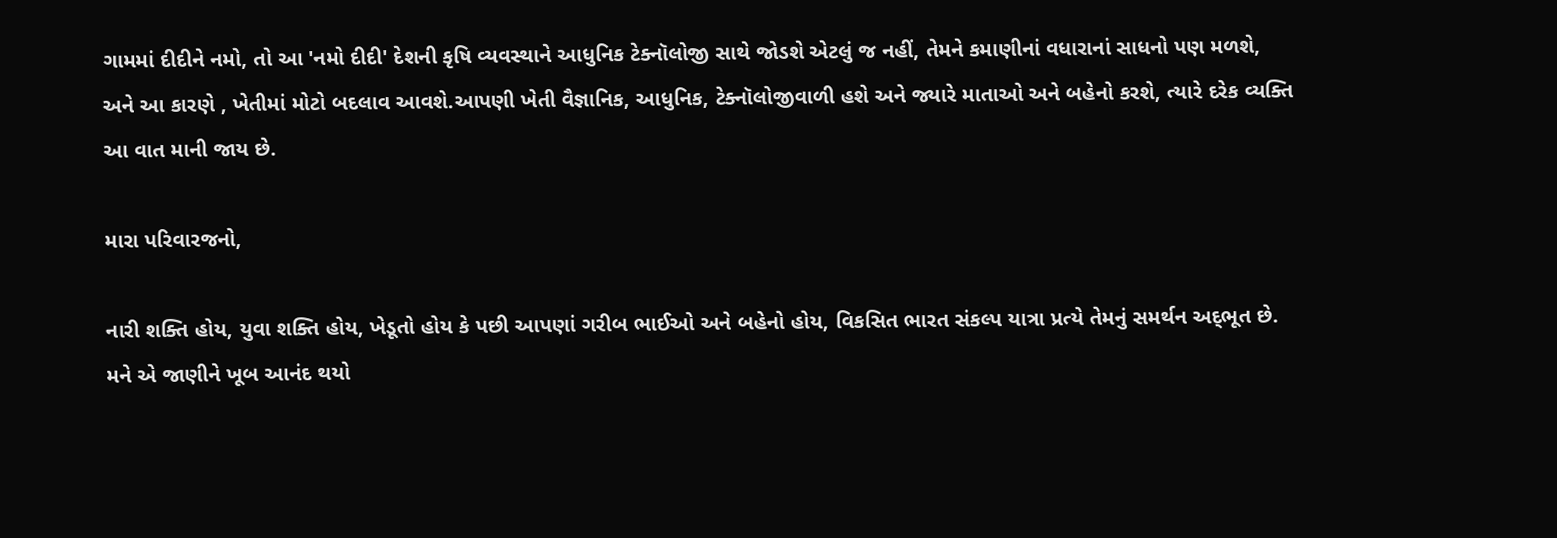ગામમાં દીદીને નમો, તો આ 'નમો દીદી' દેશની કૃષિ વ્યવસ્થાને આધુનિક ટેક્નૉલોજી સાથે જોડશે એટલું જ નહીં, તેમને કમાણીનાં વધારાનાં સાધનો પણ મળશે, અને આ કારણે , ખેતીમાં મોટો બદલાવ આવશે.આપણી ખેતી વૈજ્ઞાનિક, આધુનિક, ટેક્નૉલોજીવાળી હશે અને જ્યારે માતાઓ અને બહેનો કરશે, ત્યારે દરેક વ્યક્તિ આ વાત માની જાય છે.

મારા પરિવારજનો,

નારી શક્તિ હોય, યુવા શક્તિ હોય, ખેડૂતો હોય કે પછી આપણાં ગરીબ ભાઈઓ અને બહેનો હોય, વિકસિત ભારત સંકલ્પ યાત્રા પ્રત્યે તેમનું સમર્થન અદ્‌ભૂત છે. મને એ જાણીને ખૂબ આનંદ થયો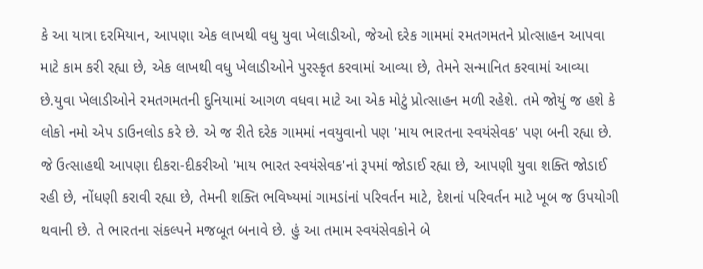કે આ યાત્રા દરમિયાન, આપણા એક લાખથી વધુ યુવા ખેલાડીઓ, જેઓ દરેક ગામમાં રમતગમતને પ્રોત્સાહન આપવા માટે કામ કરી રહ્યા છે, એક લાખથી વધુ ખેલાડીઓને પુરસ્કૃત કરવામાં આવ્યા છે, તેમને સન્માનિત કરવામાં આવ્યા છે.યુવા ખેલાડીઓને રમતગમતની દુનિયામાં આગળ વધવા માટે આ એક મોટું પ્રોત્સાહન મળી રહેશે. તમે જોયું જ હશે કે લોકો નમો એપ ડાઉનલોડ કરે છે. એ જ રીતે દરેક ગામમાં નવયુવાનો પણ 'માય ભારતના સ્વયંસેવક' પણ બની રહ્યા છે. જે ઉત્સાહથી આપણા દીકરા-દીકરીઓ 'માય ભારત સ્વયંસેવક'નાં રૂપમાં જોડાઈ રહ્યા છે, આપણી યુવા શક્તિ જોડાઈ રહી છે, નોંધણી કરાવી રહ્યા છે, તેમની શક્તિ ભવિષ્યમાં ગામડાંનાં પરિવર્તન માટે, દેશનાં પરિવર્તન માટે ખૂબ જ ઉપયોગી થવાની છે. તે ભારતના સંકલ્પને મજબૂત બનાવે છે. હું આ તમામ સ્વયંસેવકોને બે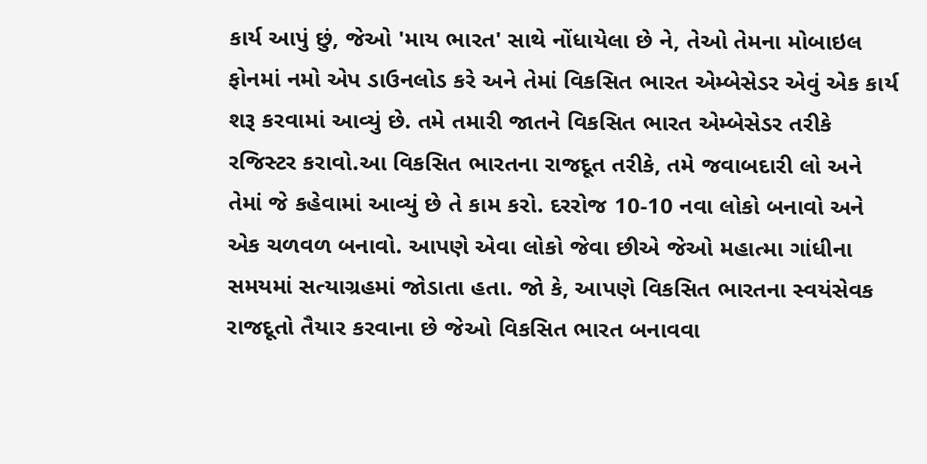કાર્ય આપું છું, જેઓ 'માય ભારત' સાથે નોંધાયેલા છે ને, તેઓ તેમના મોબાઇલ ફોનમાં નમો એપ ડાઉનલોડ કરે અને તેમાં વિકસિત ભારત એમ્બેસેડર એવું એક કાર્ય શરૂ કરવામાં આવ્યું છે. તમે તમારી જાતને વિકસિત ભારત એમ્બેસેડર તરીકે રજિસ્ટર કરાવો.આ વિકસિત ભારતના રાજદૂત તરીકે, તમે જવાબદારી લો અને તેમાં જે કહેવામાં આવ્યું છે તે કામ કરો. દરરોજ 10-10 નવા લોકો બનાવો અને એક ચળવળ બનાવો. આપણે એવા લોકો જેવા છીએ જેઓ મહાત્મા ગાંધીના સમયમાં સત્યાગ્રહમાં જોડાતા હતા. જો કે, આપણે વિકસિત ભારતના સ્વયંસેવક રાજદૂતો તૈયાર કરવાના છે જેઓ વિકસિત ભારત બનાવવા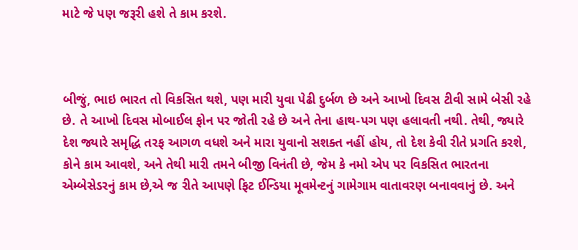માટે જે પણ જરૂરી હશે તે કામ કરશે.



બીજું, ભાઇ ભારત તો વિકસિત થશે, પણ મારી યુવા પેઢી દુર્બળ છે અને આખો દિવસ ટીવી સામે બેસી રહે છે. તે આખો દિવસ મોબાઈલ ફોન પર જોતી રહે છે અને તેના હાથ-પગ પણ હલાવતી નથી. તેથી, જ્યારે દેશ જ્યારે સમૃદ્ધિ તરફ આગળ વધશે અને મારા યુવાનો સશક્ત નહીં હોય, તો દેશ કેવી રીતે પ્રગતિ કરશે, કોને કામ આવશે, અને તેથી મારી તમને બીજી વિનંતી છે, જેમ કે નમો એપ પર વિકસિત ભારતના એમ્બેસેડરનું કામ છે,એ જ રીતે આપણે ફિટ ઈન્ડિયા મૂવમેન્ટનું ગામેગામ વાતાવરણ બનાવવાનું છે. અને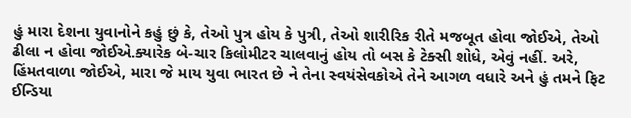હું મારા દેશના યુવાનોને કહું છું કે, તેઓ પુત્ર હોય કે પુત્રી, તેઓ શારીરિક રીતે મજબૂત હોવા જોઈએ, તેઓ ઢીલા ન હોવા જોઈએ.ક્યારેક બે-ચાર કિલોમીટર ચાલવાનું હોય તો બસ કે ટેક્સી શોધે, એવું નહીં. અરે, હિંમતવાળા જોઈએ, મારા જે માય યુવા ભારત છે ને તેના સ્વયંસેવકોએ તેને આગળ વધારે અને હું તમને ફિટ ઈન્ડિયા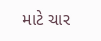માટે ચાર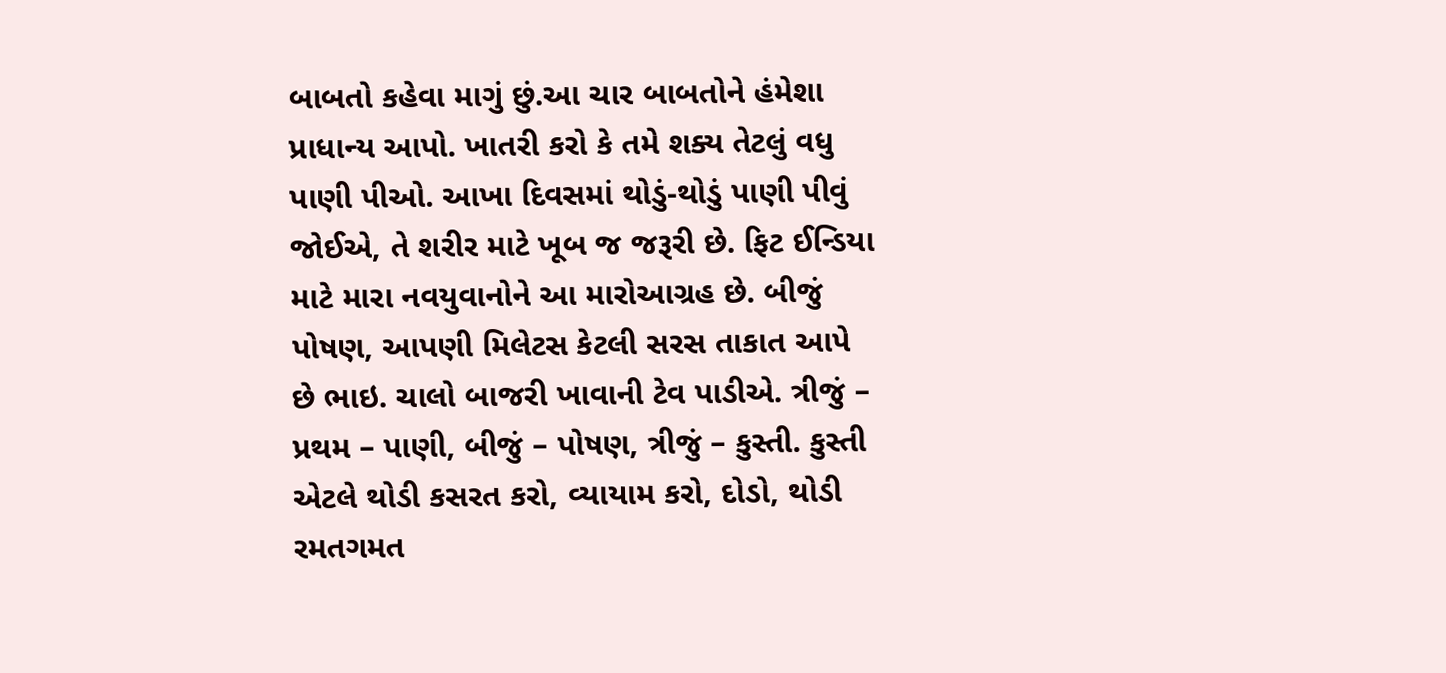બાબતો કહેવા માગું છું.આ ચાર બાબતોને હંમેશા પ્રાધાન્ય આપો. ખાતરી કરો કે તમે શક્ય તેટલું વધુ પાણી પીઓ. આખા દિવસમાં થોડું-થોડું પાણી પીવું જોઈએ, તે શરીર માટે ખૂબ જ જરૂરી છે. ફિટ ઈન્ડિયા માટે મારા નવયુવાનોને આ મારોઆગ્રહ છે. બીજું પોષણ, આપણી મિલેટસ કેટલી સરસ તાકાત આપે છે ભાઇ. ચાલો બાજરી ખાવાની ટેવ પાડીએ. ત્રીજું – પ્રથમ – પાણી, બીજું – પોષણ, ત્રીજું – કુસ્તી. કુસ્તી એટલે થોડી કસરત કરો, વ્યાયામ કરો, દોડો, થોડી રમતગમત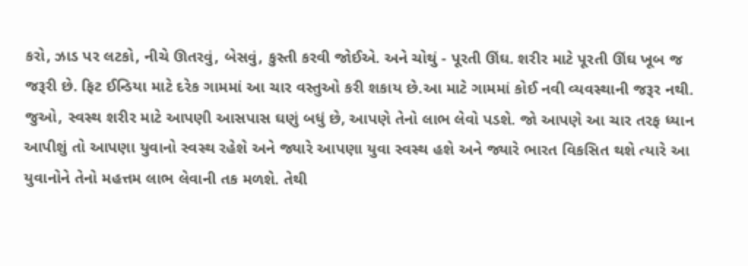કરો, ઝાડ પર લટકો, નીચે ઊતરવું, બેસવું, કુસ્તી કરવી જોઈએ. અને ચોથું - પૂરતી ઊંઘ. શરીર માટે પૂરતી ઊંઘ ખૂબ જ જરૂરી છે. ફિટ ઈન્ડિયા માટે દરેક ગામમાં આ ચાર વસ્તુઓ કરી શકાય છે.આ માટે ગામમાં કોઈ નવી વ્યવસ્થાની જરૂર નથી. જુઓ, સ્વસ્થ શરીર માટે આપણી આસપાસ ઘણું બધું છે, આપણે તેનો લાભ લેવો પડશે. જો આપણે આ ચાર તરફ ધ્યાન આપીશું તો આપણા યુવાનો સ્વસ્થ રહેશે અને જ્યારે આપણા યુવા સ્વસ્થ હશે અને જ્યારે ભારત વિકસિત થશે ત્યારે આ યુવાનોને તેનો મહત્તમ લાભ લેવાની તક મળશે. તેથી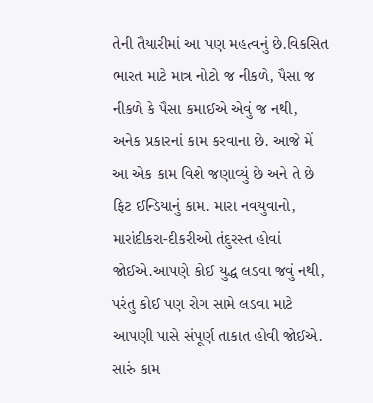તેની તૈયારીમાં આ પણ મહત્વનું છે.વિકસિત ભારત માટે માત્ર નોટો જ નીકળે, પૈસા જ નીકળે કે પૈસા કમાઈએ એવું જ નથી, અનેક પ્રકારનાં કામ કરવાના છે. આજે મેં આ એક કામ વિશે જણાવ્યું છે અને તે છે ફિટ ઈન્ડિયાનું કામ. મારા નવયુવાનો, મારાંદીકરા-દીકરીઓ તંદુરસ્ત હોવાં જોઈએ.આપણે કોઈ યુદ્ધ લડવા જવું નથી, પરંતુ કોઈ પણ રોગ સામે લડવા માટે આપણી પાસે સંપૂર્ણ તાકાત હોવી જોઈએ. સારું કામ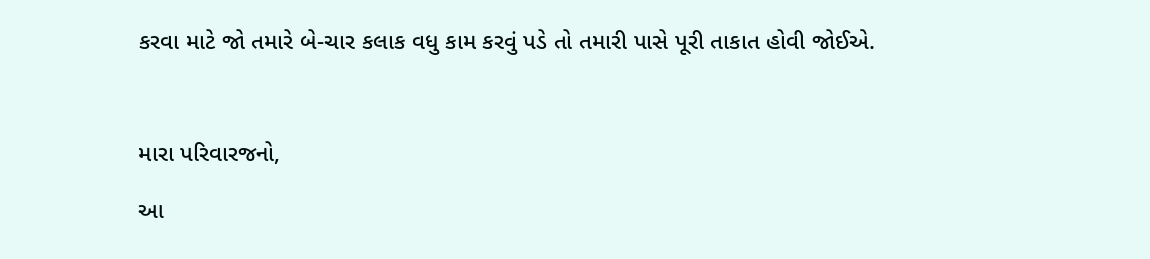કરવા માટે જો તમારે બે-ચાર કલાક વધુ કામ કરવું પડે તો તમારી પાસે પૂરી તાકાત હોવી જોઈએ.



મારા પરિવારજનો,

આ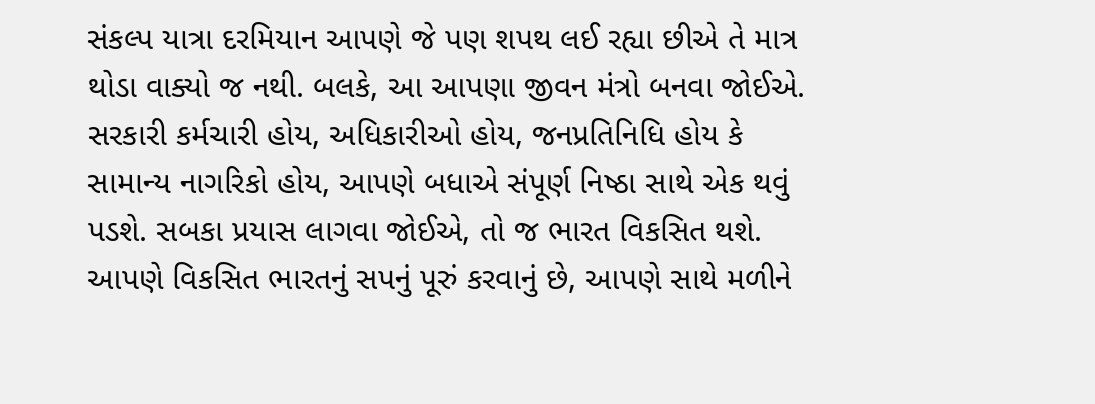સંકલ્પ યાત્રા દરમિયાન આપણે જે પણ શપથ લઈ રહ્યા છીએ તે માત્ર થોડા વાક્યો જ નથી. બલકે, આ આપણા જીવન મંત્રો બનવા જોઈએ. સરકારી કર્મચારી હોય, અધિકારીઓ હોય, જનપ્રતિનિધિ હોય કે સામાન્ય નાગરિકો હોય, આપણે બધાએ સંપૂર્ણ નિષ્ઠા સાથે એક થવું પડશે. સબકા પ્રયાસ લાગવા જોઈએ, તો જ ભારત વિકસિત થશે. આપણે વિકસિત ભારતનું સપનું પૂરું કરવાનું છે, આપણે સાથે મળીને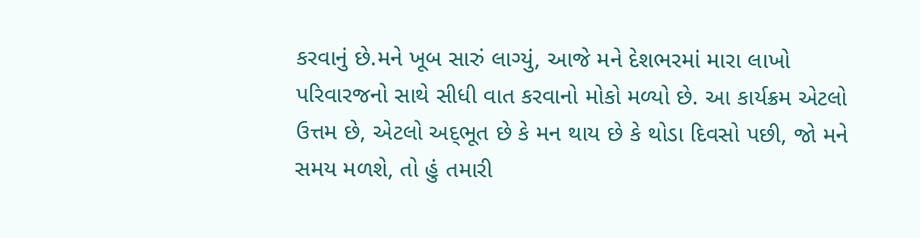કરવાનું છે.મને ખૂબ સારું લાગ્યું, આજે મને દેશભરમાં મારા લાખો પરિવારજનો સાથે સીધી વાત કરવાનો મોકો મળ્યો છે. આ કાર્યક્રમ એટલો ઉત્તમ છે, એટલો અદ્‌ભૂત છે કે મન થાય છે કે થોડા દિવસો પછી, જો મને સમય મળશે, તો હું તમારી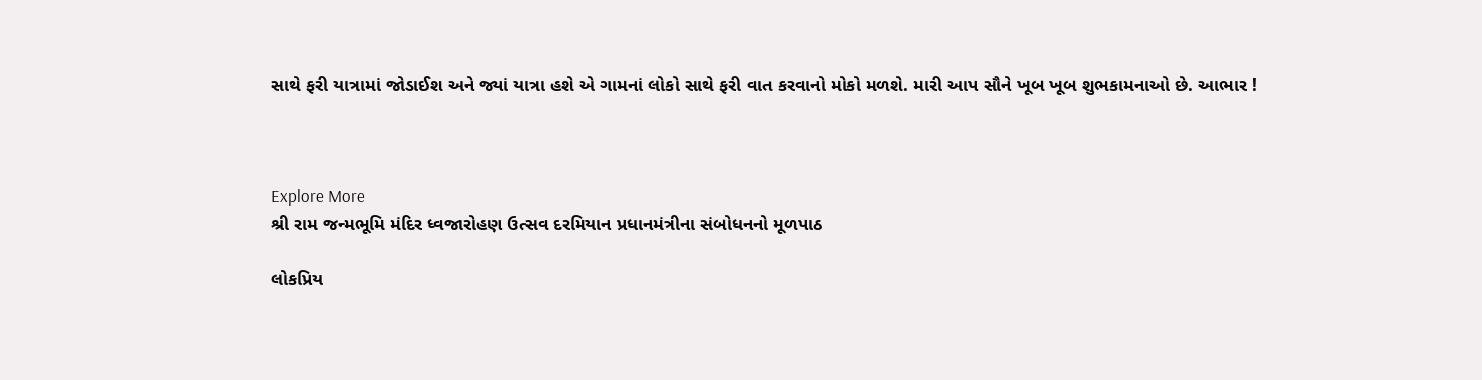સાથે ફરી યાત્રામાં જોડાઈશ અને જ્યાં યાત્રા હશે એ ગામનાં લોકો સાથે ફરી વાત કરવાનો મોકો મળશે. મારી આપ સૌને ખૂબ ખૂબ શુભકામનાઓ છે. આભાર !



Explore More
શ્રી રામ જન્મભૂમિ મંદિર ધ્વજારોહણ ઉત્સવ દરમિયાન પ્રધાનમંત્રીના સંબોધનનો મૂળપાઠ

લોકપ્રિય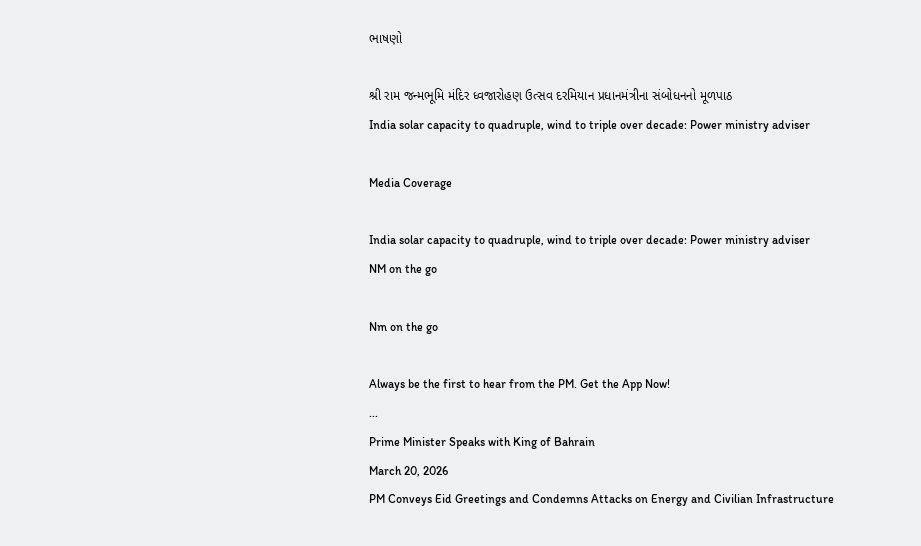ભાષણો

શ્રી રામ જન્મભૂમિ મંદિર ધ્વજારોહણ ઉત્સવ દરમિયાન પ્રધાનમંત્રીના સંબોધનનો મૂળપાઠ
India solar capacity to quadruple, wind to triple over decade: Power ministry adviser

Media Coverage

India solar capacity to quadruple, wind to triple over decade: Power ministry adviser
NM on the go

Nm on the go

Always be the first to hear from the PM. Get the App Now!
...
Prime Minister Speaks with King of Bahrain
March 20, 2026
PM Conveys Eid Greetings and Condemns Attacks on Energy and Civilian Infrastructure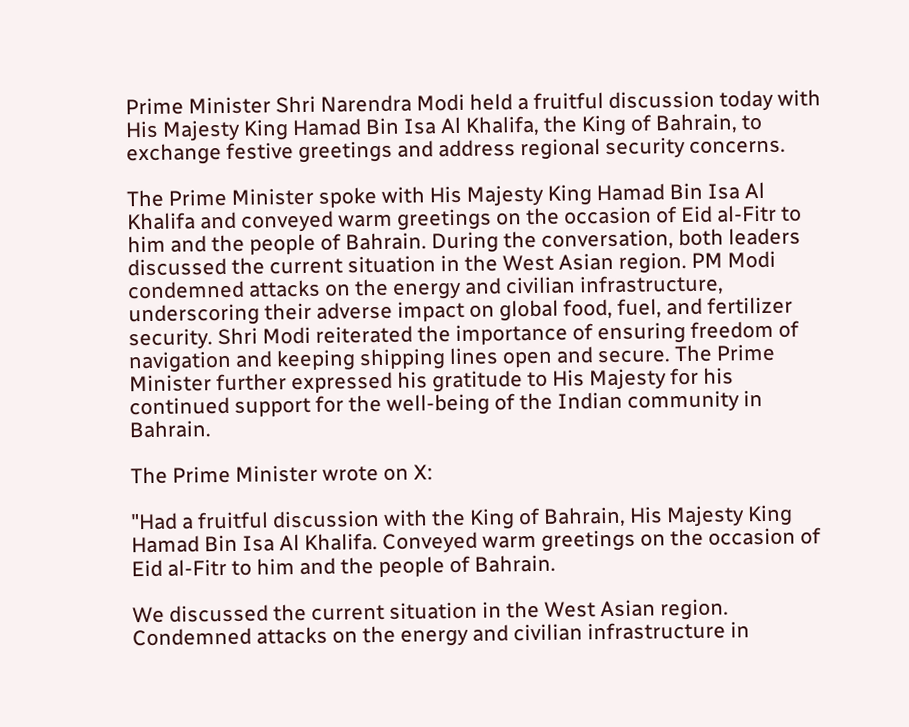Prime Minister Shri Narendra Modi held a fruitful discussion today with His Majesty King Hamad Bin Isa Al Khalifa, the King of Bahrain, to exchange festive greetings and address regional security concerns.

The Prime Minister spoke with His Majesty King Hamad Bin Isa Al Khalifa and conveyed warm greetings on the occasion of Eid al-Fitr to him and the people of Bahrain. During the conversation, both leaders discussed the current situation in the West Asian region. PM Modi condemned attacks on the energy and civilian infrastructure, underscoring their adverse impact on global food, fuel, and fertilizer security. Shri Modi reiterated the importance of ensuring freedom of navigation and keeping shipping lines open and secure. The Prime Minister further expressed his gratitude to His Majesty for his continued support for the well-being of the Indian community in Bahrain.

The Prime Minister wrote on X:

"Had a fruitful discussion with the King of Bahrain, His Majesty King Hamad Bin Isa Al Khalifa. Conveyed warm greetings on the occasion of Eid al-Fitr to him and the people of Bahrain.

We discussed the current situation in the West Asian region. Condemned attacks on the energy and civilian infrastructure in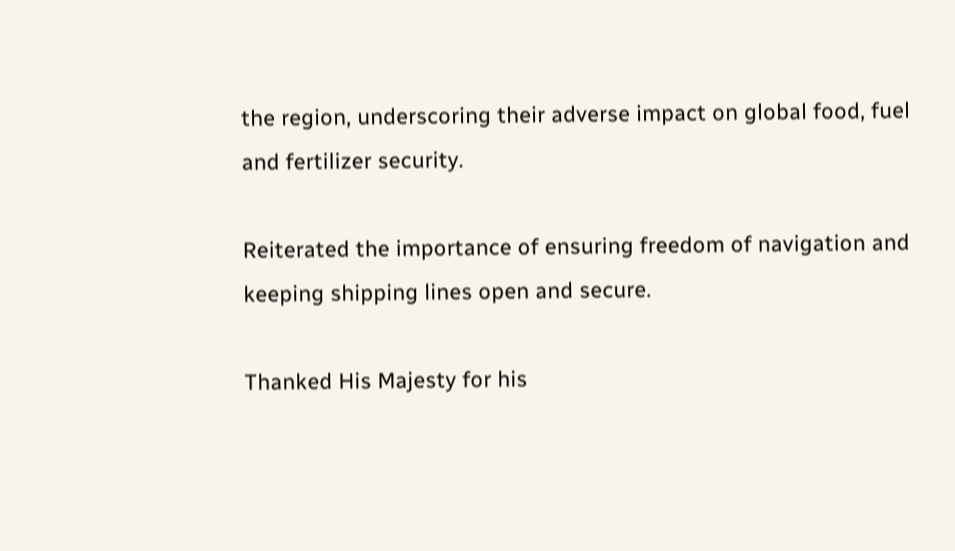the region, underscoring their adverse impact on global food, fuel and fertilizer security.

Reiterated the importance of ensuring freedom of navigation and keeping shipping lines open and secure.

Thanked His Majesty for his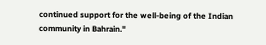continued support for the well-being of the Indian community in Bahrain."